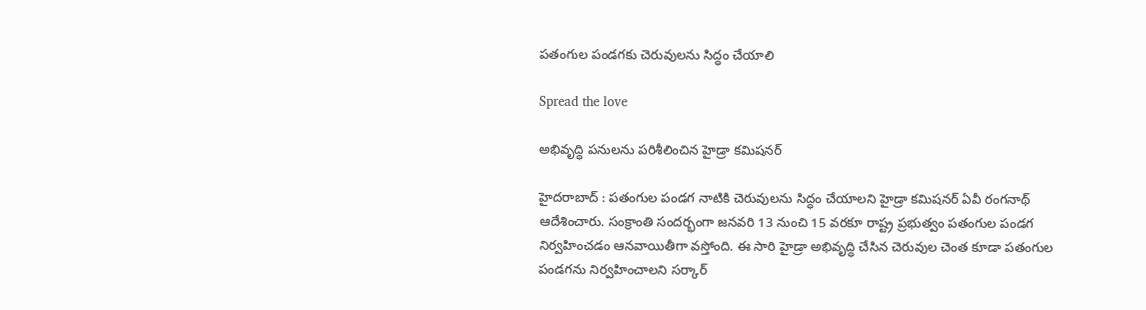పతంగుల పండగకు చెరువులను సిద్ధం చేయాలి

Spread the love

అభివృద్ధి ప‌నుల‌ను ప‌రిశీలించిన హైడ్రా క‌మిష‌న‌ర్‌

హైద‌రాబాద్ : పతంగుల పండగ నాటికి చెరువులను సిద్ధం చేయాలని హైడ్రా కమిషనర్ ఏవీ రంగనాథ్ ఆదేశించారు. సంక్రాంతి సంద‌ర్భంగా జ‌న‌వ‌రి 13 నుంచి 15 వ‌ర‌కూ రాష్ట్ర ప్ర‌భుత్వం ప‌తంగుల పండ‌గ నిర్వ‌హించ‌డం ఆన‌వాయితీగా వ‌స్తోంది. ఈ సారి హైడ్రా అభివృద్ధి చేసిన చెరువుల చెంత కూడా ప‌తంగుల పండ‌గ‌ను నిర్వ‌హించాల‌ని స‌ర్కార్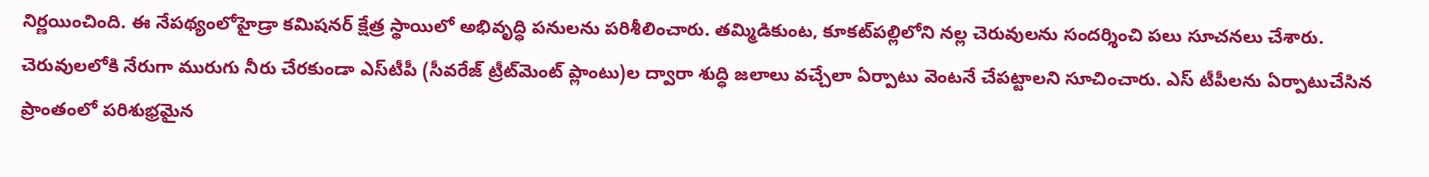నిర్ణ‌యించింది. ఈ నేప‌థ్యంలోహైడ్రా క‌మిష‌న‌ర్ క్షేత్ర స్థాయిలో అభివృద్ధి ప‌నుల‌ను ప‌రిశీలించారు. త‌మ్మిడికుంట‌, కూక‌ట్‌ప‌ల్లిలోని న‌ల్ల చెరువుల‌ను సంద‌ర్శించి ప‌లు సూచ‌న‌లు చేశారు. చెరువుల‌లోకి నేరుగా మురుగు నీరు చేర‌కుండా ఎస్‌టీపీ (సీవ‌రేజ్ ట్రీట్‌మెంట్ ప్లాంటు)ల ద్వారా శుద్ధి జ‌లాలు వ‌చ్చేలా ఏర్పాటు వెంట‌నే చేప‌ట్టాల‌ని సూచించారు. ఎస్ టీపీల‌ను ఏర్పాటుచేసిన ప్రాంతంలో ప‌రిశుభ్ర‌మైన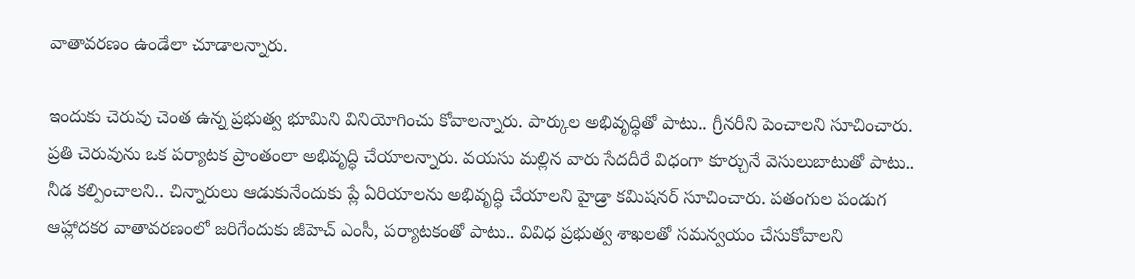వాతావ‌ర‌ణం ఉండేలా చూడాల‌న్నారు.

ఇందుకు చెరువు చెంత ఉన్న ప్ర‌భుత్వ భూమిని వినియోగించు కోవాల‌న్నారు. పార్కుల అభివృద్ధితో పాటు.. గ్రీన‌రీని పెంచాల‌ని సూచించారు. ప్ర‌తి చెరువును ఒక ప‌ర్యాట‌క ప్రాంతంలా అభివృద్ధి చేయాల‌న్నారు. వ‌య‌సు మ‌ల్లిన వారు సేద‌దీరే విధంగా కూర్చునే వెసులుబాటుతో పాటు.. నీడ క‌ల్పించాల‌ని.. చిన్నారులు ఆడుకునేందుకు ప్లే ఏరియాల‌ను అభివృద్ధి చేయాల‌ని హైడ్రా క‌మిష‌న‌ర్ సూచించారు. ప‌తంగుల పండుగ ఆహ్లాద‌క‌ర వాతావ‌ర‌ణంలో జ‌రిగేందుకు జీహెచ్ ఎంసీ, ప‌ర్యాట‌కంతో పాటు.. వివిధ ప్ర‌భుత్వ శాఖ‌ల‌తో స‌మ‌న్వ‌యం చేసుకోవాల‌ని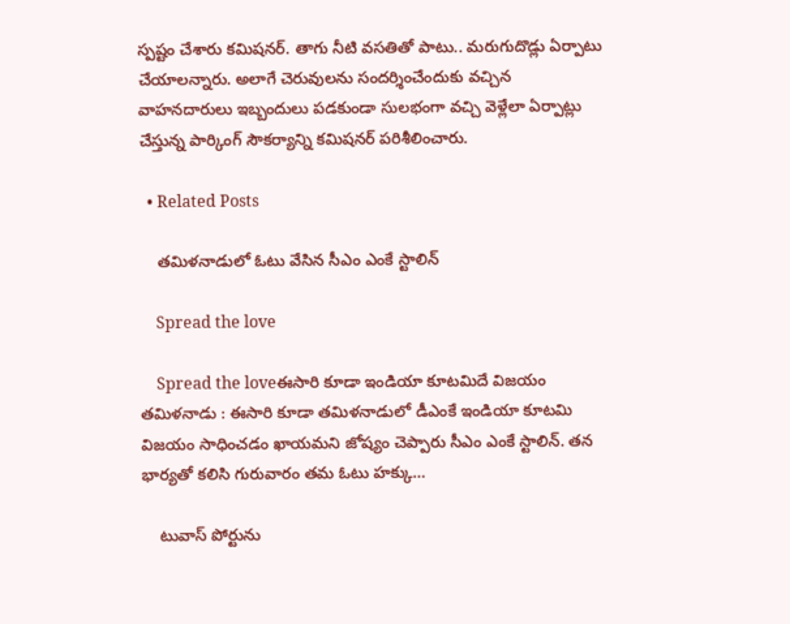స్ప‌ష్టం చేశారు క‌మిష‌న‌ర్. తాగు నీటి వ‌స‌తితో పాటు.. మ‌రుగుదొడ్లు ఏర్పాటు చేయాల‌న్నారు. అలాగే చెరువుల‌ను సంద‌ర్శించేందుకు వ‌చ్చిన వాహ‌న‌దారులు ఇబ్బందులు ప‌డ‌కుండా సుల‌భంగా వ‌చ్చి వెళ్లేలా ఏర్పాట్లు చేస్తున్న పార్కింగ్ సౌక‌ర్యాన్ని క‌మిష‌న‌ర్ ప‌రిశీలించారు.

  • Related Posts

    త‌మిళ‌నాడులో ఓటు వేసిన సీఎం ఎంకే స్టాలిన్

    Spread the love

    Spread the loveఈసారి కూడా ఇండియా కూట‌మిదే విజ‌యం త‌మిళ‌నాడు : ఈసారి కూడా త‌మిళ‌నాడులో డీఎంకే ఇండియా కూట‌మి విజ‌యం సాధించడం ఖాయ‌మ‌ని జోష్యం చెప్పారు సీఎం ఎంకే స్టాలిన్. త‌న భార్య‌తో క‌లిసి గురువారం త‌మ ఓటు హ‌క్కు…

    టువాస్ పోర్టును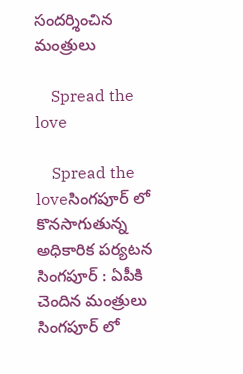సంద‌ర్శించిన మంత్రులు

    Spread the love

    Spread the loveసింగ‌పూర్ లో కొన‌సాగుతున్న అధికారిక ప‌ర్య‌ట‌న సింగ‌పూర్ : ఏపీకి చెందిన మంత్రులు సింగ‌పూర్ లో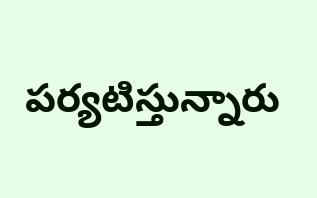ప‌ర్య‌టిస్తున్నారు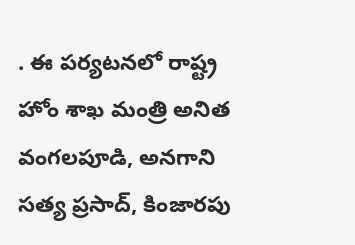. ఈ ప‌ర్య‌ట‌న‌లో రాష్ట్ర హోం శాఖ మంత్రి అనిత వంగ‌ల‌పూడి, అన‌గాని స‌త్య ప్ర‌సాద్, కింజారపు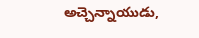అచ్చెన్నాయుడు,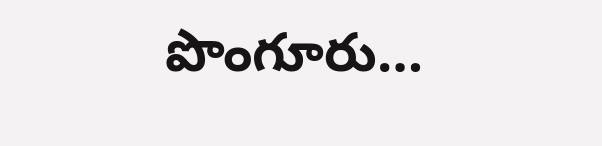పొంగూరు…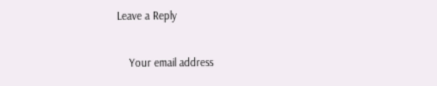Leave a Reply

    Your email address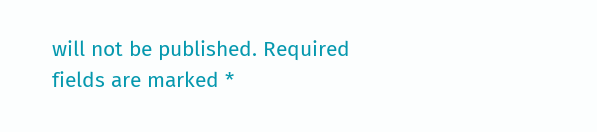will not be published. Required fields are marked *